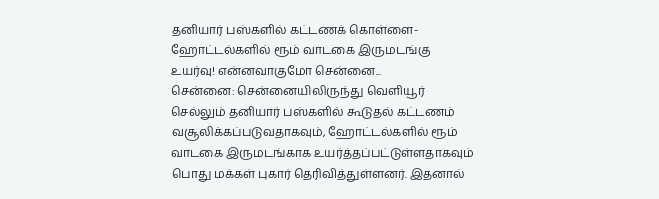தனியார் பஸ்களில் கட்டணக் கொள்ளை- ஹோட்டல்களில் ரூம் வாடகை இருமடங்கு உயர்வு! என்னவாகுமோ சென்னை...
சென்னை: சென்னையிலிருந்து வெளியூர் செல்லும் தனியார் பஸ்களில் கூடுதல் கட்டணம் வசூலிக்கப்படுவதாகவும், ஹோட்டல்களில் ரூம் வாடகை இருமடங்காக உயர்த்தப்பட்டுள்ளதாகவும் பொது மக்கள் புகார் தெரிவித்துள்ளனர். இதனால்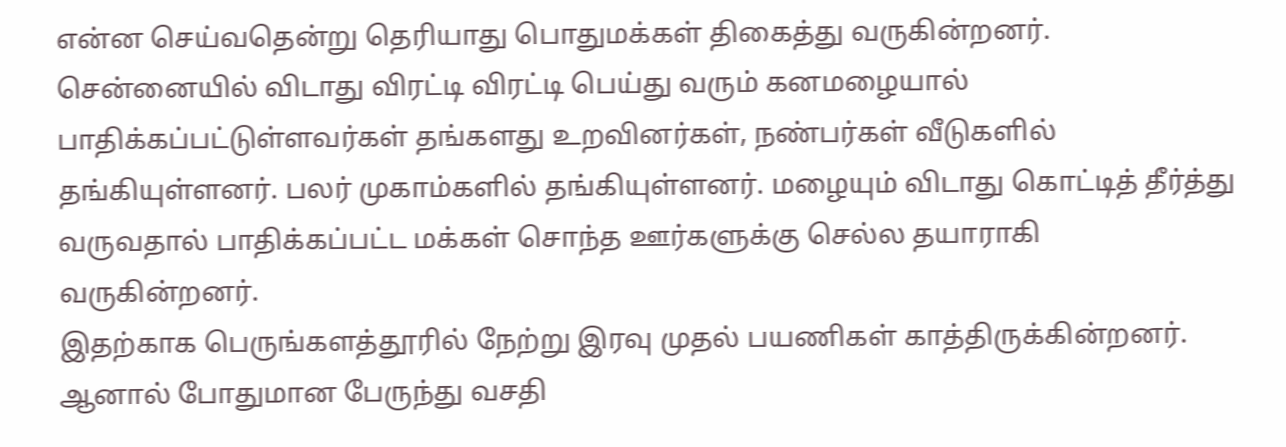என்ன செய்வதென்று தெரியாது பொதுமக்கள் திகைத்து வருகின்றனர்.
சென்னையில் விடாது விரட்டி விரட்டி பெய்து வரும் கனமழையால் பாதிக்கப்பட்டுள்ளவர்கள் தங்களது உறவினர்கள், நண்பர்கள் வீடுகளில் தங்கியுள்ளனர். பலர் முகாம்களில் தங்கியுள்ளனர். மழையும் விடாது கொட்டித் தீர்த்து வருவதால் பாதிக்கப்பட்ட மக்கள் சொந்த ஊர்களுக்கு செல்ல தயாராகி வருகின்றனர்.
இதற்காக பெருங்களத்தூரில் நேற்று இரவு முதல் பயணிகள் காத்திருக்கின்றனர். ஆனால் போதுமான பேருந்து வசதி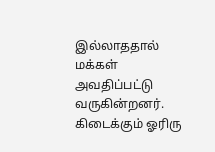இல்லாததால் மக்கள் அவதிப்பட்டு வருகின்றனர். கிடைக்கும் ஓரிரு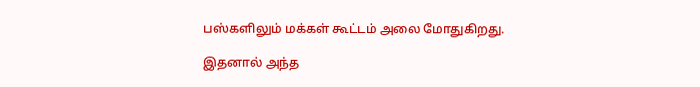பஸ்களிலும் மக்கள் கூட்டம் அலை மோதுகிறது.

இதனால் அந்த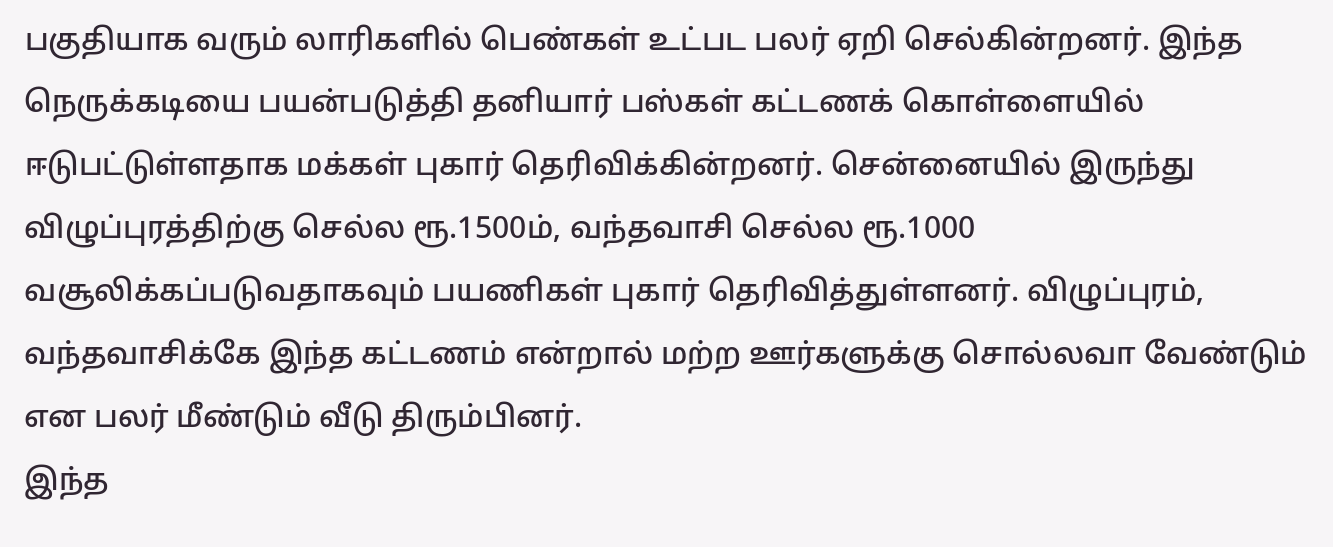பகுதியாக வரும் லாரிகளில் பெண்கள் உட்பட பலர் ஏறி செல்கின்றனர். இந்த நெருக்கடியை பயன்படுத்தி தனியார் பஸ்கள் கட்டணக் கொள்ளையில் ஈடுபட்டுள்ளதாக மக்கள் புகார் தெரிவிக்கின்றனர். சென்னையில் இருந்து விழுப்புரத்திற்கு செல்ல ரூ.1500ம், வந்தவாசி செல்ல ரூ.1000 வசூலிக்கப்படுவதாகவும் பயணிகள் புகார் தெரிவித்துள்ளனர். விழுப்புரம், வந்தவாசிக்கே இந்த கட்டணம் என்றால் மற்ற ஊர்களுக்கு சொல்லவா வேண்டும் என பலர் மீண்டும் வீடு திரும்பினர்.
இந்த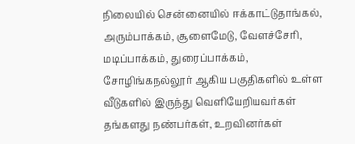நிலையில் சென்னையில் ஈக்காட்டுதாங்கல், அரும்பாக்கம், சூளைமேடு, வேளச்சேரி, மடிப்பாக்கம், துரைப்பாக்கம், சோழிங்கநல்லூர் ஆகிய பகுதிகளில் உள்ள வீடுகளில் இருந்து வெளியேறியவர்கள் தங்களது நண்பர்கள், உறவினர்கள்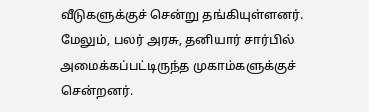வீடுகளுக்குச் சென்று தங்கியுள்ளனர். மேலும், பலர் அரசு, தனியார் சார்பில் அமைக்கப்பட்டிருந்த முகாம்களுக்குச் சென்றனர்.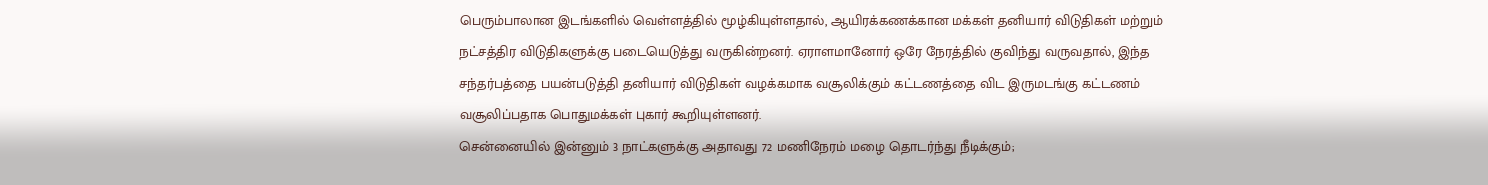பெரும்பாலான இடங்களில் வெள்ளத்தில் மூழ்கியுள்ளதால், ஆயிரக்கணக்கான மக்கள் தனியார் விடுதிகள் மற்றும் நட்சத்திர விடுதிகளுக்கு படையெடுத்து வருகின்றனர். ஏராளமானோர் ஒரே நேரத்தில் குவிந்து வருவதால், இந்த சந்தர்பத்தை பயன்படுத்தி தனியார் விடுதிகள் வழக்கமாக வசூலிக்கும் கட்டணத்தை விட இருமடங்கு கட்டணம் வசூலிப்பதாக பொதுமக்கள் புகார் கூறியுள்ளனர்.
சென்னையில் இன்னும் 3 நாட்களுக்கு அதாவது 72 மணிநேரம் மழை தொடர்ந்து நீடிக்கும்;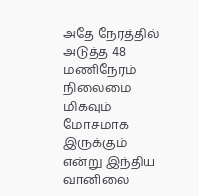அதே நேரத்தில் அடுத்த 48 மணிநேரம் நிலைமை மிகவும் மோசமாக இருக்கும் என்று இந்திய வானிலை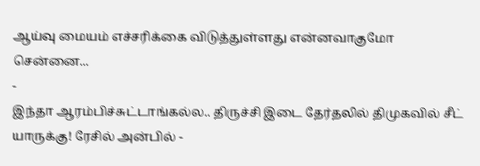ஆய்வு மையம் எச்சரிக்கை விடுத்துள்ளது என்னவாகுமோ சென்னை...
-
இந்தா ஆரம்பிச்சுட்டாங்கல்ல.. திருச்சி இடை தேர்தலில் திமுகவில் சீட் யாருக்கு! ரேசில் அன்பில் -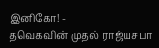இனிகோ! -
தவெகவின் முதல் ராஜ்யசபா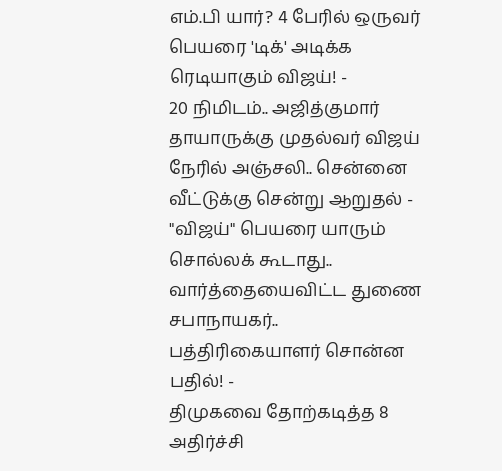எம்.பி யார்? 4 பேரில் ஒருவர் பெயரை 'டிக்' அடிக்க ரெடியாகும் விஜய்! -
20 நிமிடம்.. அஜித்குமார் தாயாருக்கு முதல்வர் விஜய் நேரில் அஞ்சலி.. சென்னை வீட்டுக்கு சென்று ஆறுதல் -
"விஜய்" பெயரை யாரும் சொல்லக் கூடாது.. வார்த்தையைவிட்ட துணை சபாநாயகர்.. பத்திரிகையாளர் சொன்ன பதில்! -
திமுகவை தோற்கடித்த 8 அதிர்ச்சி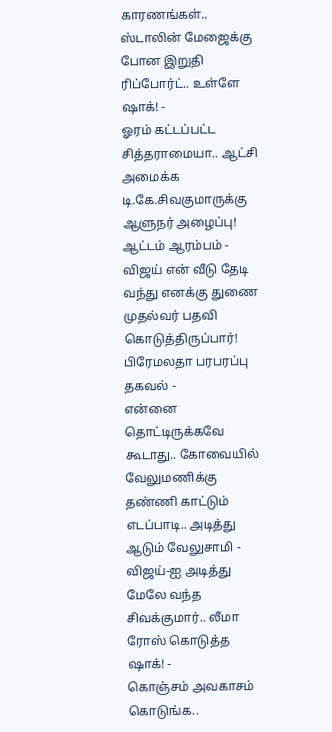காரணங்கள்.. ஸ்டாலின் மேஜைக்கு போன இறுதி ரிப்போர்ட்.. உள்ளே ஷாக்! -
ஓரம் கட்டப்பட்ட சித்தராமையா.. ஆட்சி அமைக்க டி.கே.சிவகுமாருக்கு ஆளுநர் அழைப்பு! ஆட்டம் ஆரம்பம் -
விஜய் என் வீடு தேடி வந்து எனக்கு துணை முதல்வர் பதவி கொடுத்திருப்பார்! பிரேமலதா பரபரப்பு தகவல் -
என்னை தொட்டிருக்கவே கூடாது.. கோவையில் வேலுமணிக்கு தண்ணி காட்டும் எடப்பாடி.. அடித்து ஆடும் வேலுசாமி -
விஜய்-ஐ அடித்து மேலே வந்த சிவக்குமார்.. லீமா ரோஸ் கொடுத்த ஷாக்! -
கொஞ்சம் அவகாசம் கொடுங்க..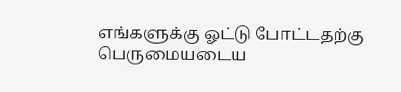எங்களுக்கு ஓட்டு போட்டதற்கு பெருமையடைய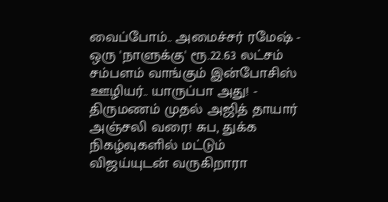வைப்போம்.. அமைச்சர் ரமேஷ் -
ஒரு 'நாளுக்கு' ரூ.22.63 லட்சம் சம்பளம் வாங்கும் இன்போசிஸ் ஊழியர்.. யாருப்பா அது! -
திருமணம் முதல் அஜித் தாயார் அஞ்சலி வரை! சுப, துக்க நிகழ்வுகளில் மட்டும் விஜய்யுடன் வருகிறாரா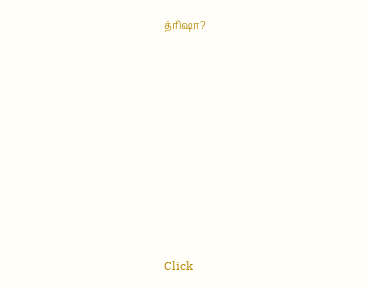த்ரிஷா?












Click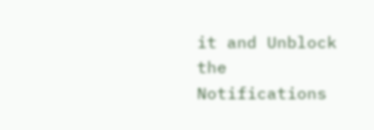it and Unblock the Notifications